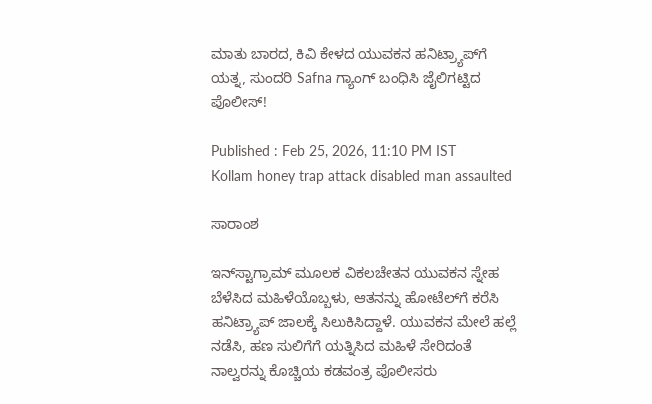ಮಾತು ಬಾರದ, ಕಿವಿ ಕೇಳದ ಯುವಕನ ಹನಿಟ್ರ್ಯಾಪ್‌ಗೆ ಯತ್ನ, ಸುಂದರಿ Safna ಗ್ಯಾಂಗ್‌ ಬಂಧಿಸಿ ಜೈಲಿಗಟ್ಟಿದ ಪೊಲೀಸ್‌!

Published : Feb 25, 2026, 11:10 PM IST
Kollam honey trap attack disabled man assaulted

ಸಾರಾಂಶ

ಇನ್‌ಸ್ಟಾಗ್ರಾಮ್ ಮೂಲಕ ವಿಕಲಚೇತನ ಯುವಕನ ಸ್ನೇಹ ಬೆಳೆಸಿದ ಮಹಿಳೆಯೊಬ್ಬಳು, ಆತನನ್ನು ಹೋಟೆಲ್‌ಗೆ ಕರೆಸಿ ಹನಿಟ್ರ್ಯಾಪ್ ಜಾಲಕ್ಕೆ ಸಿಲುಕಿಸಿದ್ದಾಳೆ. ಯುವಕನ ಮೇಲೆ ಹಲ್ಲೆ ನಡೆಸಿ, ಹಣ ಸುಲಿಗೆಗೆ ಯತ್ನಿಸಿದ ಮಹಿಳೆ ಸೇರಿದಂತೆ ನಾಲ್ವರನ್ನು ಕೊಚ್ಚಿಯ ಕಡವಂತ್ರ ಪೊಲೀಸರು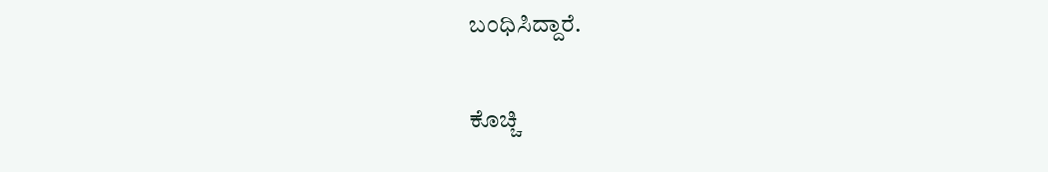ಬಂಧಿಸಿದ್ದಾರೆ.

ಕೊಚ್ಚಿ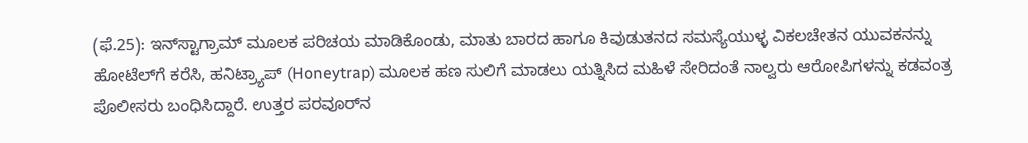(ಫೆ.25): ಇನ್‌ಸ್ಟಾಗ್ರಾಮ್ ಮೂಲಕ ಪರಿಚಯ ಮಾಡಿಕೊಂಡು, ಮಾತು ಬಾರದ ಹಾಗೂ ಕಿವುಡುತನದ ಸಮಸ್ಯೆಯುಳ್ಳ ವಿಕಲಚೇತನ ಯುವಕನನ್ನು ಹೋಟೆಲ್‌ಗೆ ಕರೆಸಿ, ಹನಿಟ್ರ್ಯಾಪ್ (Honeytrap) ಮೂಲಕ ಹಣ ಸುಲಿಗೆ ಮಾಡಲು ಯತ್ನಿಸಿದ ಮಹಿಳೆ ಸೇರಿದಂತೆ ನಾಲ್ವರು ಆರೋಪಿಗಳನ್ನು ಕಡವಂತ್ರ ಪೊಲೀಸರು ಬಂಧಿಸಿದ್ದಾರೆ. ಉತ್ತರ ಪರವೂರ್‌ನ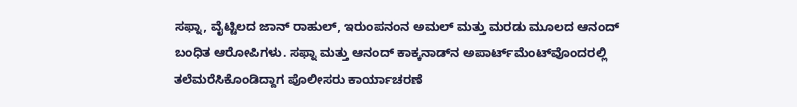ಸಫ್ನಾ, ವೈಟ್ಟಿಲದ ಜಾನ್ ರಾಹುಲ್, ಇರುಂಪನಂನ ಅಮಲ್ ಮತ್ತು ಮರಡು ಮೂಲದ ಆನಂದ್ ಬಂಧಿತ ಆರೋಪಿಗಳು. ಸಫ್ನಾ ಮತ್ತು ಆನಂದ್ ಕಾಕ್ಕನಾಡ್‌ನ ಅಪಾರ್ಟ್‌ಮೆಂಟ್‌ವೊಂದರಲ್ಲಿ ತಲೆಮರೆಸಿಕೊಂಡಿದ್ದಾಗ ಪೊಲೀಸರು ಕಾರ್ಯಾಚರಣೆ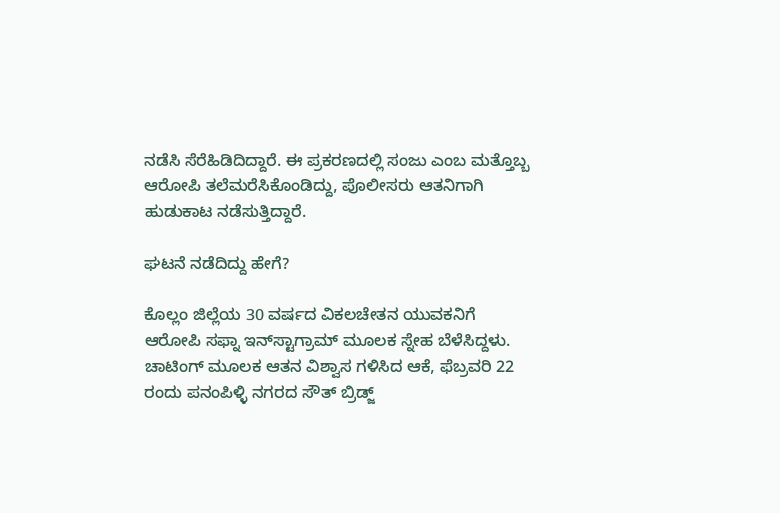ನಡೆಸಿ ಸೆರೆಹಿಡಿದಿದ್ದಾರೆ. ಈ ಪ್ರಕರಣದಲ್ಲಿ ಸಂಜು ಎಂಬ ಮತ್ತೊಬ್ಬ ಆರೋಪಿ ತಲೆಮರೆಸಿಕೊಂಡಿದ್ದು, ಪೊಲೀಸರು ಆತನಿಗಾಗಿ ಹುಡುಕಾಟ ನಡೆಸುತ್ತಿದ್ದಾರೆ.

ಘಟನೆ ನಡೆದಿದ್ದು ಹೇಗೆ?

ಕೊಲ್ಲಂ ಜಿಲ್ಲೆಯ 30 ವರ್ಷದ ವಿಕಲಚೇತನ ಯುವಕನಿಗೆ ಆರೋಪಿ ಸಫ್ನಾ ಇನ್‌ಸ್ಟಾಗ್ರಾಮ್ ಮೂಲಕ ಸ್ನೇಹ ಬೆಳೆಸಿದ್ದಳು. ಚಾಟಿಂಗ್ ಮೂಲಕ ಆತನ ವಿಶ್ವಾಸ ಗಳಿಸಿದ ಆಕೆ, ಫೆಬ್ರವರಿ 22 ರಂದು ಪನಂಪಿಳ್ಳಿ ನಗರದ ಸೌತ್ ಬ್ರಿಡ್ಜ್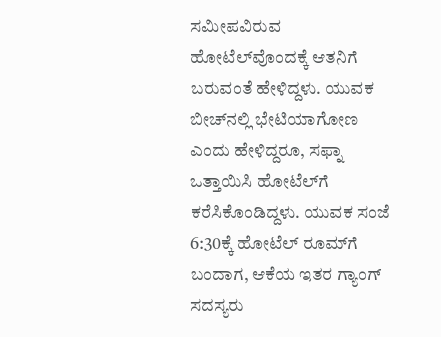ಸಮೀಪವಿರುವ ಹೋಟೆಲ್‌ವೊಂದಕ್ಕೆ ಆತನಿಗೆ ಬರುವಂತೆ ಹೇಳಿದ್ದಳು. ಯುವಕ ಬೀಚ್‌ನಲ್ಲಿ ಭೇಟಿಯಾಗೋಣ ಎಂದು ಹೇಳಿದ್ದರೂ, ಸಫ್ನಾ ಒತ್ತಾಯಿಸಿ ಹೋಟೆಲ್‌ಗೆ ಕರೆಸಿಕೊಂಡಿದ್ದಳು. ಯುವಕ ಸಂಜೆ 6:30ಕ್ಕೆ ಹೋಟೆಲ್ ರೂಮ್‌ಗೆ ಬಂದಾಗ, ಆಕೆಯ ಇತರ ಗ್ಯಾಂಗ್ ಸದಸ್ಯರು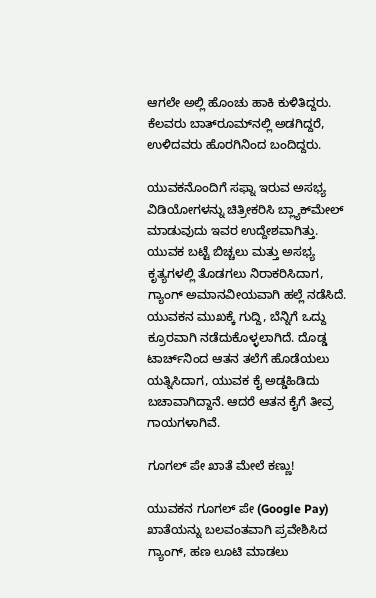ಆಗಲೇ ಅಲ್ಲಿ ಹೊಂಚು ಹಾಕಿ ಕುಳಿತಿದ್ದರು. ಕೆಲವರು ಬಾತ್‌ರೂಮ್‌ನಲ್ಲಿ ಅಡಗಿದ್ದರೆ, ಉಳಿದವರು ಹೊರಗಿನಿಂದ ಬಂದಿದ್ದರು.

ಯುವಕನೊಂದಿಗೆ ಸಫ್ನಾ ಇರುವ ಅಸಭ್ಯ ವಿಡಿಯೋಗಳನ್ನು ಚಿತ್ರೀಕರಿಸಿ ಬ್ಲ್ಯಾಕ್‌ಮೇಲ್ ಮಾಡುವುದು ಇವರ ಉದ್ದೇಶವಾಗಿತ್ತು. ಯುವಕ ಬಟ್ಟೆ ಬಿಚ್ಚಲು ಮತ್ತು ಅಸಭ್ಯ ಕೃತ್ಯಗಳಲ್ಲಿ ತೊಡಗಲು ನಿರಾಕರಿಸಿದಾಗ, ಗ್ಯಾಂಗ್ ಅಮಾನವೀಯವಾಗಿ ಹಲ್ಲೆ ನಡೆಸಿದೆ. ಯುವಕನ ಮುಖಕ್ಕೆ ಗುದ್ದಿ, ಬೆನ್ನಿಗೆ ಒದ್ದು ಕ್ರೂರವಾಗಿ ನಡೆದುಕೊಳ್ಳಲಾಗಿದೆ. ದೊಡ್ಡ ಟಾರ್ಚ್‌ನಿಂದ ಆತನ ತಲೆಗೆ ಹೊಡೆಯಲು ಯತ್ನಿಸಿದಾಗ, ಯುವಕ ಕೈ ಅಡ್ಡಹಿಡಿದು ಬಚಾವಾಗಿದ್ದಾನೆ. ಆದರೆ ಆತನ ಕೈಗೆ ತೀವ್ರ ಗಾಯಗಳಾಗಿವೆ.

ಗೂಗಲ್ ಪೇ ಖಾತೆ ಮೇಲೆ ಕಣ್ಣು!

ಯುವಕನ ಗೂಗಲ್ ಪೇ (Google Pay) ಖಾತೆಯನ್ನು ಬಲವಂತವಾಗಿ ಪ್ರವೇಶಿಸಿದ ಗ್ಯಾಂಗ್, ಹಣ ಲೂಟಿ ಮಾಡಲು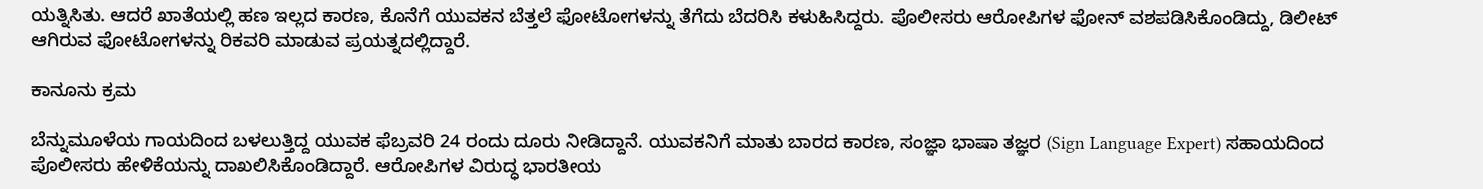ಯತ್ನಿಸಿತು. ಆದರೆ ಖಾತೆಯಲ್ಲಿ ಹಣ ಇಲ್ಲದ ಕಾರಣ, ಕೊನೆಗೆ ಯುವಕನ ಬೆತ್ತಲೆ ಫೋಟೋಗಳನ್ನು ತೆಗೆದು ಬೆದರಿಸಿ ಕಳುಹಿಸಿದ್ದರು. ಪೊಲೀಸರು ಆರೋಪಿಗಳ ಫೋನ್ ವಶಪಡಿಸಿಕೊಂಡಿದ್ದು, ಡಿಲೀಟ್ ಆಗಿರುವ ಫೋಟೋಗಳನ್ನು ರಿಕವರಿ ಮಾಡುವ ಪ್ರಯತ್ನದಲ್ಲಿದ್ದಾರೆ.

ಕಾನೂನು ಕ್ರಮ

ಬೆನ್ನುಮೂಳೆಯ ಗಾಯದಿಂದ ಬಳಲುತ್ತಿದ್ದ ಯುವಕ ಫೆಬ್ರವರಿ 24 ರಂದು ದೂರು ನೀಡಿದ್ದಾನೆ. ಯುವಕನಿಗೆ ಮಾತು ಬಾರದ ಕಾರಣ, ಸಂಜ್ಞಾ ಭಾಷಾ ತಜ್ಞರ (Sign Language Expert) ಸಹಾಯದಿಂದ ಪೊಲೀಸರು ಹೇಳಿಕೆಯನ್ನು ದಾಖಲಿಸಿಕೊಂಡಿದ್ದಾರೆ. ಆರೋಪಿಗಳ ವಿರುದ್ಧ ಭಾರತೀಯ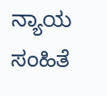ನ್ಯಾಯ ಸಂಹಿತೆ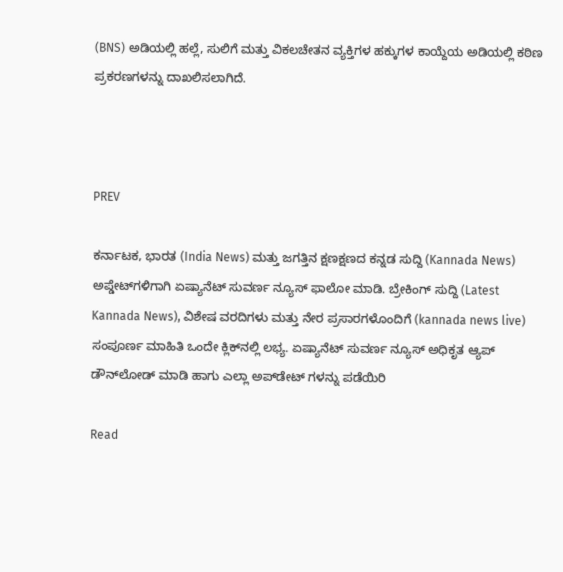(BNS) ಅಡಿಯಲ್ಲಿ ಹಲ್ಲೆ, ಸುಲಿಗೆ ಮತ್ತು ವಿಕಲಚೇತನ ವ್ಯಕ್ತಿಗಳ ಹಕ್ಕುಗಳ ಕಾಯ್ದೆಯ ಅಡಿಯಲ್ಲಿ ಕಠಿಣ ಪ್ರಕರಣಗಳನ್ನು ದಾಖಲಿಸಲಾಗಿದೆ.



PREV

ಕರ್ನಾಟಕ, ಭಾರತ (India News) ಮತ್ತು ಜಗತ್ತಿನ ಕ್ಷಣಕ್ಷಣದ ಕನ್ನಡ ಸುದ್ದಿ (Kannada News) ಅಪ್ಡೇಟ್‌ಗಳಿಗಾಗಿ ಏಷ್ಯಾನೆಟ್ ಸುವರ್ಣ ನ್ಯೂಸ್‌ ಫಾಲೋ ಮಾಡಿ. ಬ್ರೇಕಿಂಗ್ ಸುದ್ದಿ (Latest Kannada News), ವಿಶೇಷ ವರದಿಗಳು ಮತ್ತು ನೇರ ಪ್ರಸಾರಗಳೊಂದಿಗೆ (kannada news live) ಸಂಪೂರ್ಣ ಮಾಹಿತಿ ಒಂದೇ ಕ್ಲಿಕ್‌ನಲ್ಲಿ ಲಭ್ಯ. ಏಷ್ಯಾನೆಟ್ ಸುವರ್ಣ ನ್ಯೂಸ್ ಅಧಿಕೃತ ಆ್ಯಪ್ ಡೌನ್‌ಲೋಡ್ ಮಾಡಿ ಹಾಗು ಎಲ್ಲಾ ಅಪ್‌ಡೇಟ್ ಗಳನ್ನು ಪಡೆಯಿರಿ

Read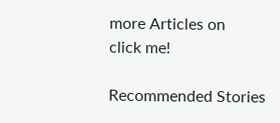more Articles on
click me!

Recommended Stories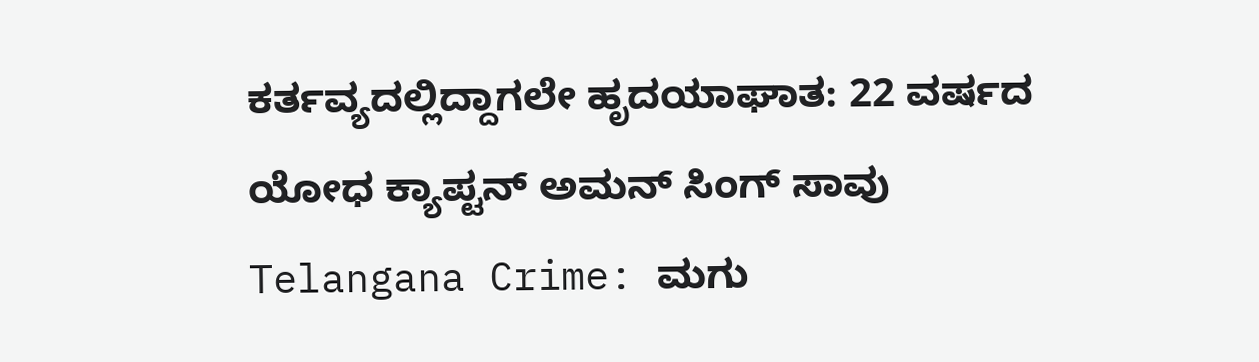ಕರ್ತವ್ಯದಲ್ಲಿದ್ದಾಗಲೇ ಹೃದಯಾಘಾತ: 22 ವರ್ಷದ ಯೋಧ ಕ್ಯಾಪ್ಟನ್ ಅಮನ್ ಸಿಂಗ್ ಸಾವು
Telangana Crime: ಮಗು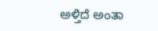ಅಳ್ತಿದೆ ಅಂತಾ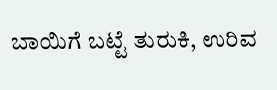ಬಾಯಿಗೆ ಬಟ್ಟೆ ತುರುಕಿ, ಉರಿವ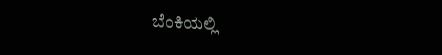ಬೆಂಕಿಯಲ್ಲಿ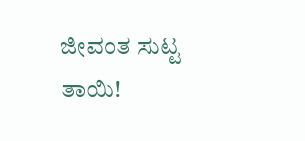ಜೀವಂತ ಸುಟ್ಟ ತಾಯಿ!